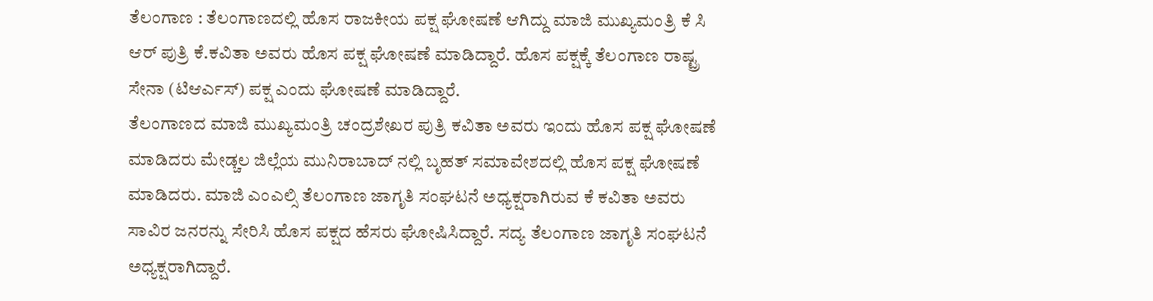ತೆಲಂಗಾಣ : ತೆಲಂಗಾಣದಲ್ಲಿ ಹೊಸ ರಾಜಕೀಯ ಪಕ್ಷ ಘೋಷಣೆ ಆಗಿದ್ದು ಮಾಜಿ ಮುಖ್ಯಮಂತ್ರಿ ಕೆ ಸಿ ಆರ್ ಪುತ್ರಿ ಕೆ.ಕವಿತಾ ಅವರು ಹೊಸ ಪಕ್ಷ ಘೋಷಣೆ ಮಾಡಿದ್ದಾರೆ. ಹೊಸ ಪಕ್ಷಕ್ಕೆ ತೆಲಂಗಾಣ ರಾಷ್ಟ್ರ ಸೇನಾ (ಟಿಆರ್ಎಸ್) ಪಕ್ಷ ಎಂದು ಘೋಷಣೆ ಮಾಡಿದ್ದಾರೆ.
ತೆಲಂಗಾಣದ ಮಾಜಿ ಮುಖ್ಯಮಂತ್ರಿ ಚಂದ್ರಶೇಖರ ಪುತ್ರಿ ಕವಿತಾ ಅವರು ಇಂದು ಹೊಸ ಪಕ್ಷ ಘೋಷಣೆ ಮಾಡಿದರು ಮೇಡ್ಚಲ ಜಿಲ್ಲೆಯ ಮುನಿರಾಬಾದ್ ನಲ್ಲಿ ಬೃಹತ್ ಸಮಾವೇಶದಲ್ಲಿ ಹೊಸ ಪಕ್ಷ ಘೋಷಣೆ ಮಾಡಿದರು. ಮಾಜಿ ಎಂಎಲ್ಸಿ ತೆಲಂಗಾಣ ಜಾಗೃತಿ ಸಂಘಟನೆ ಅಧ್ಯಕ್ಷರಾಗಿರುವ ಕೆ ಕವಿತಾ ಅವರು ಸಾವಿರ ಜನರನ್ನು ಸೇರಿಸಿ ಹೊಸ ಪಕ್ಷದ ಹೆಸರು ಘೋಷಿಸಿದ್ದಾರೆ. ಸದ್ಯ ತೆಲಂಗಾಣ ಜಾಗೃತಿ ಸಂಘಟನೆ ಅಧ್ಯಕ್ಷರಾಗಿದ್ದಾರೆ.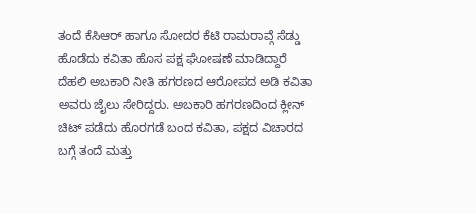ತಂದೆ ಕೆಸಿಆರ್ ಹಾಗೂ ಸೋದರ ಕೆಟಿ ರಾಮರಾವ್ಗೆ ಸೆಡ್ಡು ಹೊಡೆದು ಕವಿತಾ ಹೊಸ ಪಕ್ಷ ಘೋಷಣೆ ಮಾಡಿದ್ದಾರೆ ದೆಹಲಿ ಅಬಕಾರಿ ನೀತಿ ಹಗರಣದ ಆರೋಪದ ಅಡಿ ಕವಿತಾ ಅವರು ಜೈಲು ಸೇರಿದ್ದರು. ಅಬಕಾರಿ ಹಗರಣದಿಂದ ಕ್ಲೀನ್ ಚಿಟ್ ಪಡೆದು ಹೊರಗಡೆ ಬಂದ ಕವಿತಾ, ಪಕ್ಷದ ವಿಚಾರದ ಬಗ್ಗೆ ತಂದೆ ಮತ್ತು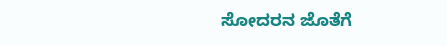ಸೋದರನ ಜೊತೆಗೆ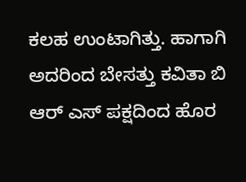ಕಲಹ ಉಂಟಾಗಿತ್ತು. ಹಾಗಾಗಿ ಅದರಿಂದ ಬೇಸತ್ತು ಕವಿತಾ ಬಿ ಆರ್ ಎಸ್ ಪಕ್ಷದಿಂದ ಹೊರ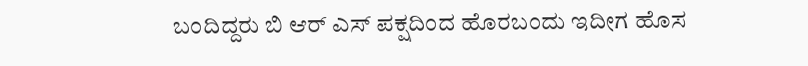ಬಂದಿದ್ದರು ಬಿ ಆರ್ ಎಸ್ ಪಕ್ಷದಿಂದ ಹೊರಬಂದು ಇದೀಗ ಹೊಸ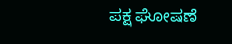ಪಕ್ಷ ಘೋಷಣೆ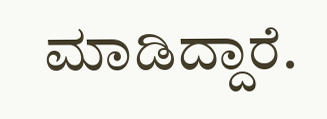ಮಾಡಿದ್ದಾರೆ.